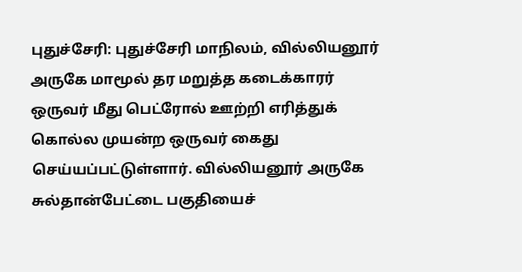புதுச்சேரி: புதுச்சேரி மாநிலம், வில்லியனூர் அருகே மாமூல் தர மறுத்த கடைக்காரர் ஒருவர் மீது பெட்ரோல் ஊற்றி எரித்துக் கொல்ல முயன்ற ஒருவர் கைது செய்யப்பட்டுள்ளார். வில்லியனூர் அருகே சுல்தான்பேட்டை பகுதியைச்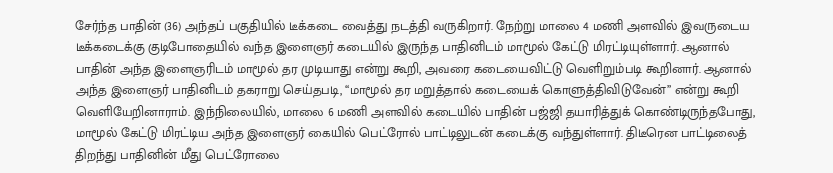சேர்ந்த பாதின் (36) அந்தப் பகுதியில் டீக்கடை வைத்து நடத்தி வருகிறார். நேற்று மாலை 4 மணி அளவில் இவருடைய டீக்கடைக்கு குடிபோதையில் வந்த இளைஞர் கடையில் இருந்த பாதினிடம் மாமூல் கேட்டு மிரட்டியுள்ளார். ஆனால் பாதின் அந்த இளைஞரிடம் மாமூல் தர முடியாது என்று கூறி, அவரை கடையைவிட்டு வெளிறும்படி கூறினார். ஆனால் அந்த இளைஞர் பாதினிடம் தகராறு செய்தபடி, ‘‘மாமூல் தர மறுத்தால் கடையைக் கொளுத்திவிடுவேன்’’ என்று கூறி வெளியேறினாராம். இந்நிலையில், மாலை 6 மணி அளவில் கடையில் பாதின் பஜ்ஜி தயாரித்துக் கொண்டிருந்தபோது, மாமூல் கேட்டு மிரட்டிய அந்த இளைஞர் கையில் பெட்ரோல் பாட்டிலுடன் கடைக்கு வந்துள்ளார். திடீரென பாட்டிலைத் திறந்து பாதினின் மீது பெட்ரோலை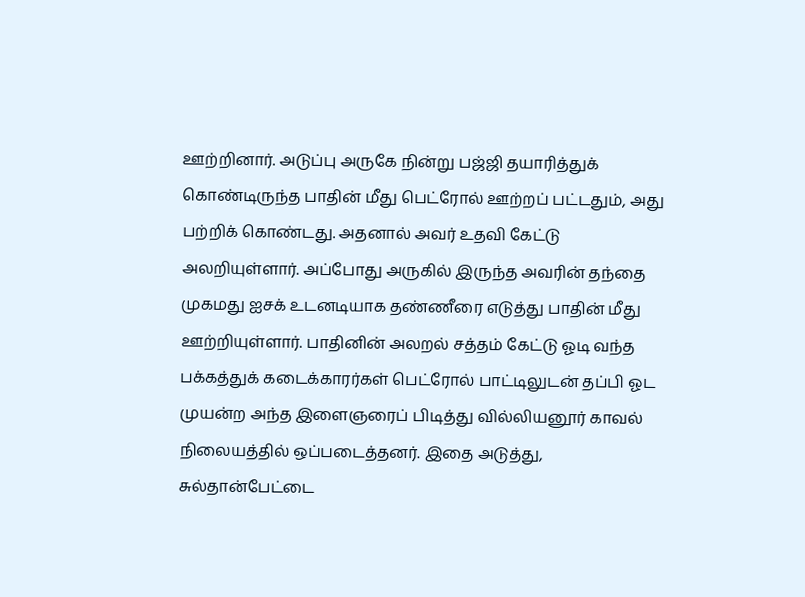ஊற்றினார். அடுப்பு அருகே நின்று பஜ்ஜி தயாரித்துக் கொண்டிருந்த பாதின் மீது பெட்ரோல் ஊற்றப் பட்டதும், அது பற்றிக் கொண்டது. அதனால் அவர் உதவி கேட்டு அலறியுள்ளார். அப்போது அருகில் இருந்த அவரின் தந்தை முகமது ஐசக் உடனடியாக தண்ணீரை எடுத்து பாதின் மீது ஊற்றியுள்ளார். பாதினின் அலறல் சத்தம் கேட்டு ஓடி வந்த பக்கத்துக் கடைக்காரர்கள் பெட்ரோல் பாட்டிலுடன் தப்பி ஓட முயன்ற அந்த இளைஞரைப் பிடித்து வில்லியனூர் காவல் நிலையத்தில் ஒப்படைத்தனர். இதை அடுத்து, சுல்தான்பேட்டை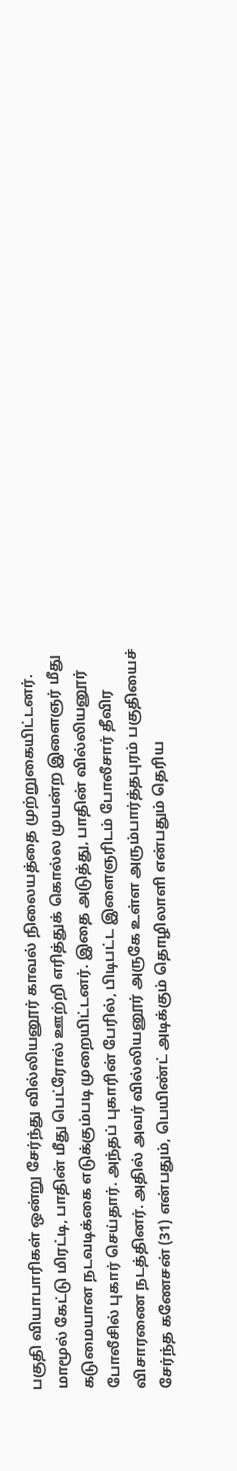பகுதி வியாபாரிகள் ஒன்று சேர்ந்து வில்லியனூர் காவல் நிலையத்தை முற்றுகையிட்டனர். மாமூல் கேட்டு மிரட்டி, பாதின் மீது பெட்ரோல் ஊற்றி எரித்துக் கொல்ல முயன்ற இளைஞர் மீது கடுமையான நடவடிக்கை எடுக்கும்படி முறையிட்டனர். இதை அடுத்து, பாதின் வில்லியனூர் போலீசில் புகார் செய்தார். அந்தப் புகாரின் பேரில், பிடிபட்ட இளைஞரிடம் போலீசார் தீவிர விசாரணை நடத்தினர். அதில் அவர் வில்லியனூர் அருகே உள்ள அரும்பார்த்தபுரம் பகுதியைச் சேர்ந்த கணேசன் (31) என்பதும், பெயிண்ட் அடிக்கும் தொழிலாளி என்பதும் தெரிய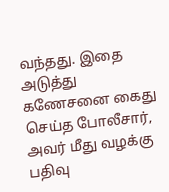வந்தது. இதை அடுத்து கணேசனை கைது செய்த போலீசார், அவர் மீது வழக்கு பதிவு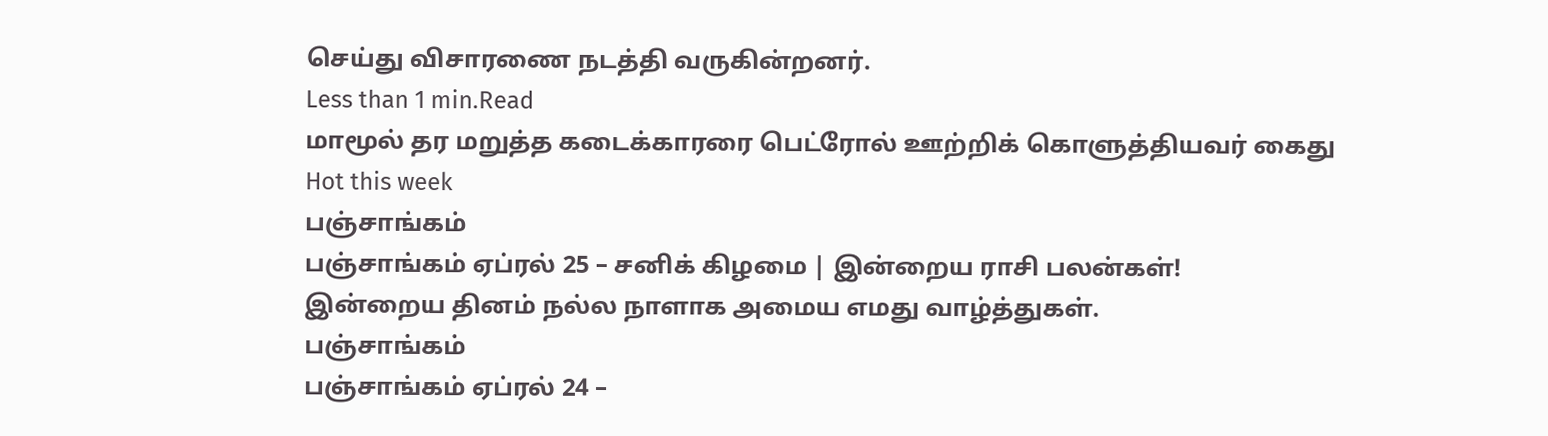செய்து விசாரணை நடத்தி வருகின்றனர்.
Less than 1 min.Read
மாமூல் தர மறுத்த கடைக்காரரை பெட்ரோல் ஊற்றிக் கொளுத்தியவர் கைது
Hot this week
பஞ்சாங்கம்
பஞ்சாங்கம் ஏப்ரல் 25 – சனிக் கிழமை | இன்றைய ராசி பலன்கள்!
இன்றைய தினம் நல்ல நாளாக அமைய எமது வாழ்த்துகள்.
பஞ்சாங்கம்
பஞ்சாங்கம் ஏப்ரல் 24 –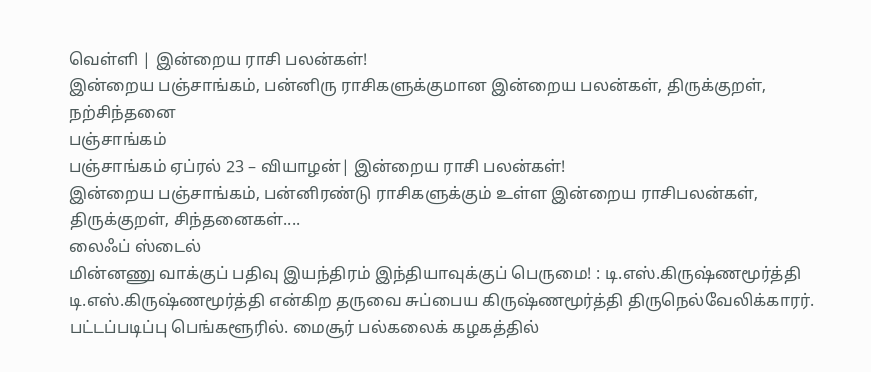வெள்ளி | இன்றைய ராசி பலன்கள்!
இன்றைய பஞ்சாங்கம், பன்னிரு ராசிகளுக்குமான இன்றைய பலன்கள், திருக்குறள், நற்சிந்தனை
பஞ்சாங்கம்
பஞ்சாங்கம் ஏப்ரல் 23 – வியாழன்| இன்றைய ராசி பலன்கள்!
இன்றைய பஞ்சாங்கம், பன்னிரண்டு ராசிகளுக்கும் உள்ள இன்றைய ராசிபலன்கள், திருக்குறள், சிந்தனைகள்....
லைஃப் ஸ்டைல்
மின்னணு வாக்குப் பதிவு இயந்திரம் இந்தியாவுக்குப் பெருமை! : டி.எஸ்.கிருஷ்ணமூர்த்தி
டி.எஸ்.கிருஷ்ணமூர்த்தி என்கிற தருவை சுப்பைய கிருஷ்ணமூர்த்தி திருநெல்வேலிக்காரர். பட்டப்படிப்பு பெங்களூரில். மைசூர் பல்கலைக் கழகத்தில்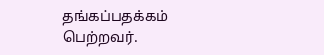தங்கப்பதக்கம் பெற்றவர்.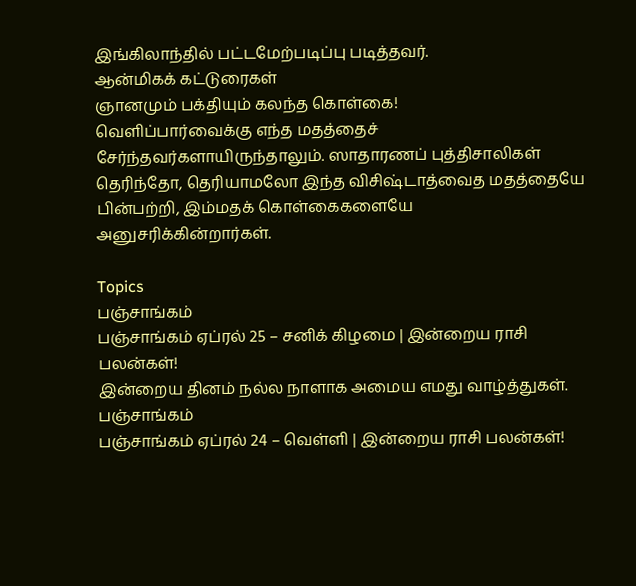இங்கிலாந்தில் பட்டமேற்படிப்பு படித்தவர்.
ஆன்மிகக் கட்டுரைகள்
ஞானமும் பக்தியும் கலந்த கொள்கை!
வெளிப்பார்வைக்கு எந்த மதத்தைச் சேர்ந்தவர்களாயிருந்தாலும். ஸாதாரணப் புத்திசாலிகள் தெரிந்தோ, தெரியாமலோ இந்த விசிஷ்டாத்வைத மதத்தையே பின்பற்றி, இம்மதக் கொள்கைகளையே அனுசரிக்கின்றார்கள்.

Topics
பஞ்சாங்கம்
பஞ்சாங்கம் ஏப்ரல் 25 – சனிக் கிழமை | இன்றைய ராசி பலன்கள்!
இன்றைய தினம் நல்ல நாளாக அமைய எமது வாழ்த்துகள்.
பஞ்சாங்கம்
பஞ்சாங்கம் ஏப்ரல் 24 – வெள்ளி | இன்றைய ராசி பலன்கள்!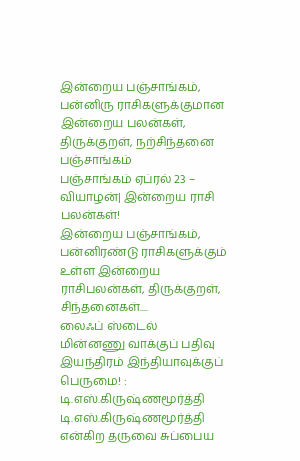இன்றைய பஞ்சாங்கம், பன்னிரு ராசிகளுக்குமான இன்றைய பலன்கள், திருக்குறள், நற்சிந்தனை
பஞ்சாங்கம்
பஞ்சாங்கம் ஏப்ரல் 23 – வியாழன்| இன்றைய ராசி பலன்கள்!
இன்றைய பஞ்சாங்கம், பன்னிரண்டு ராசிகளுக்கும் உள்ள இன்றைய ராசிபலன்கள், திருக்குறள், சிந்தனைகள்....
லைஃப் ஸ்டைல்
மின்னணு வாக்குப் பதிவு இயந்திரம் இந்தியாவுக்குப் பெருமை! : டி.எஸ்.கிருஷ்ணமூர்த்தி
டி.எஸ்.கிருஷ்ணமூர்த்தி என்கிற தருவை சுப்பைய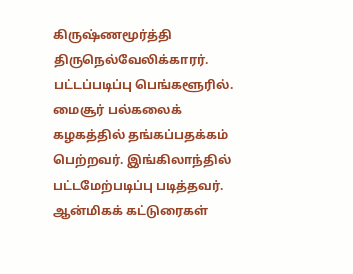கிருஷ்ணமூர்த்தி திருநெல்வேலிக்காரர். பட்டப்படிப்பு பெங்களூரில். மைசூர் பல்கலைக் கழகத்தில் தங்கப்பதக்கம் பெற்றவர். இங்கிலாந்தில் பட்டமேற்படிப்பு படித்தவர்.
ஆன்மிகக் கட்டுரைகள்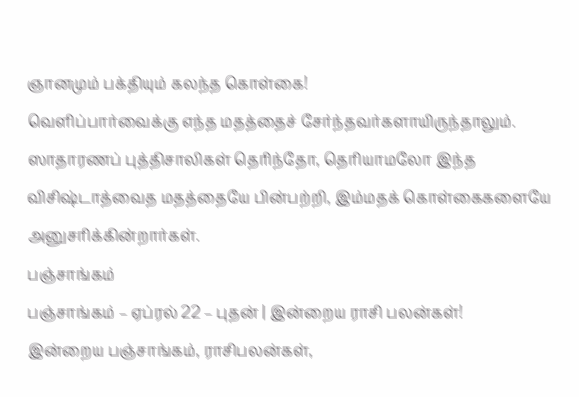ஞானமும் பக்தியும் கலந்த கொள்கை!
வெளிப்பார்வைக்கு எந்த மதத்தைச் சேர்ந்தவர்களாயிருந்தாலும். ஸாதாரணப் புத்திசாலிகள் தெரிந்தோ, தெரியாமலோ இந்த விசிஷ்டாத்வைத மதத்தையே பின்பற்றி, இம்மதக் கொள்கைகளையே அனுசரிக்கின்றார்கள்.
பஞ்சாங்கம்
பஞ்சாங்கம் – ஏப்ரல் 22 – புதன் | இன்றைய ராசி பலன்கள்!
இன்றைய பஞ்சாங்கம், ராசிபலன்கள்,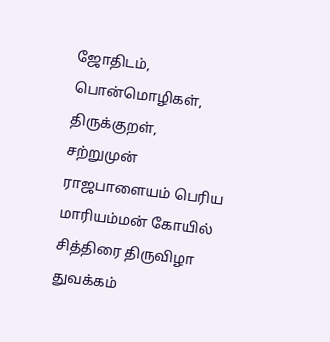ஜோதிடம், பொன்மொழிகள், திருக்குறள்,
சற்றுமுன்
ராஜபாளையம் பெரிய மாரியம்மன் கோயில் சித்திரை திருவிழா துவக்கம்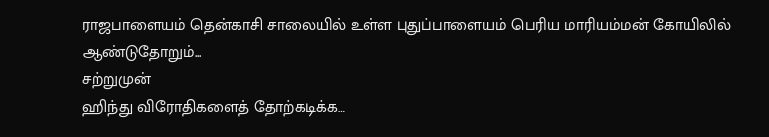ராஜபாளையம் தென்காசி சாலையில் உள்ள புதுப்பாளையம் பெரிய மாரியம்மன் கோயிலில் ஆண்டுதோறும்...
சற்றுமுன்
ஹிந்து விரோதிகளைத் தோற்கடிக்க…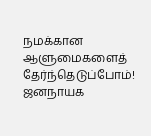நமக்கான ஆளுமைகளைத் தேர்ந்தெடுப்போம்!
ஜனநாயக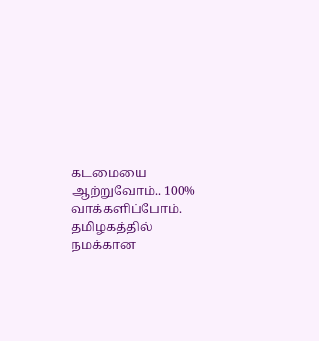கடமையை ஆற்றுவோம்.. 100% வாக்களிப்போம். தமிழகத்தில் நமக்கான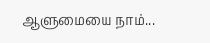ஆளுமையை நாம்...